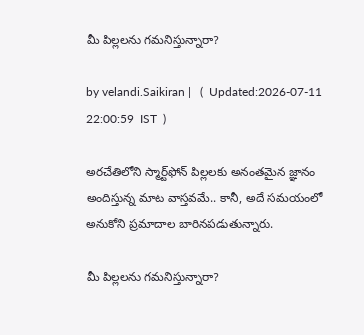మీ పిల్లలను గమనిస్తున్నారా?

by velandi.Saikiran |   (  Updated:2026-07-11 22:00:59  IST  )

అరచేతిలోని స్మార్ట్‌ఫోన్ పిల్లలకు అనంతమైన జ్ఞానం అందిస్తున్న మాట వాస్తవమే.. కానీ, అదే సమయంలో అనుకోని ప్రమాదాల బారినపడుతున్నారు.

మీ పిల్లలను గమనిస్తున్నారా?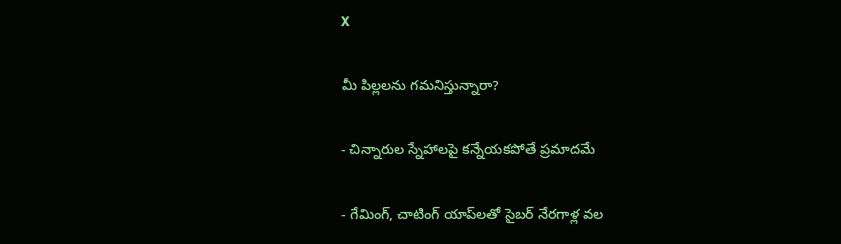X

మీ పిల్లలను గమనిస్తున్నారా?

- చిన్నారుల స్నేహాలపై కన్నేయకపోతే ప్రమాదమే

- గేమింగ్‌, చాటింగ్‌ యాప్‌లతో సైబర్ నేరగాళ్ల వల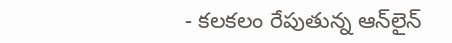- కలకలం రేపుతున్న ఆన్‌లైన్‌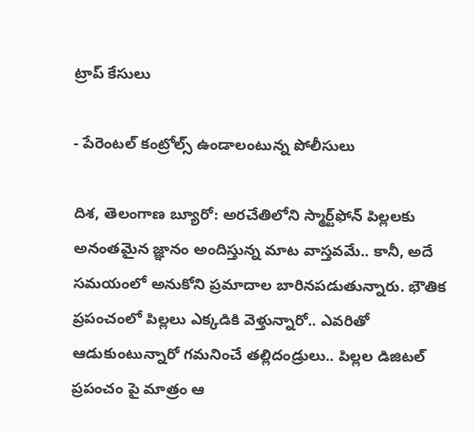ట్రాప్‌ కేసులు

- పేరెంటల్‌ కంట్రోల్స్ ఉండాలంటున్న పోలీసులు

దిశ, తెలంగాణ బ్యూరో: అరచేతిలోని స్మార్ట్‌ఫోన్ పిల్లలకు అనంతమైన జ్ఞానం అందిస్తున్న మాట వాస్తవమే.. కానీ, అదే సమయంలో అనుకోని ప్రమాదాల బారినపడుతున్నారు. భౌతిక ప్రపంచంలో పిల్లలు ఎక్కడికి వెళ్తున్నారో.. ఎవరితో ఆడుకుంటున్నారో గమనించే తల్లిదండ్రులు.. పిల్లల డిజిటల్‌ ప్రపంచం పై మాత్రం ఆ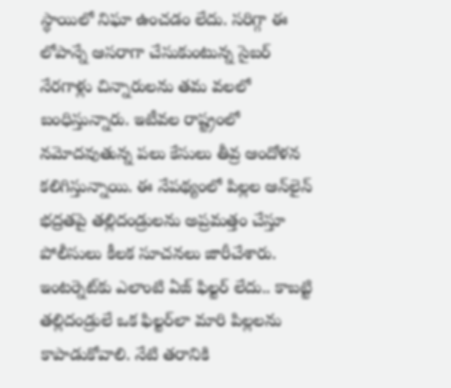స్థాయిలో నిఘా ఉంచడం లేదు. సరిగ్గా ఈ లోపాన్నే ఆసరాగా చేసుకుంటున్న సైబర్‌ నేరగాళ్లు చిన్నారులను తమ వలలో బంధిస్తున్నారు. ఇటీవల రాష్ట్రంలో నమోదవుతున్న పలు కేసులు తీవ్ర ఆందోళన కలిగిస్తున్నాయి. ఈ నేపథ్యంలో పిల్లల ఆన్‌లైన్‌ భద్రతపై తల్లిదండ్రులను అప్రమత్తం చేస్తూ పోలీసులు కీలక సూచనలు జారీచేశారు. ఇంటర్నెట్‌కు ఎలాంటి ఏజ్‌ ఫిల్టర్‌ లేదు.. కాబట్టి తల్లిదండ్రులే ఒక ఫిల్టర్‌లా మారి పిల్లలను కాపాడుకోవాలి. నేటి తరానికి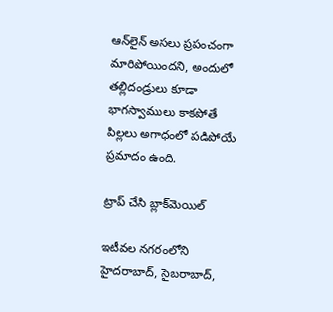ఆన్‌లైన్ అసలు ప్రపంచంగా మారిపోయిందని, అందులో తల్లిదండ్రులు కూడా భాగస్వాములు కాకపోతే పిల్లలు అగాధంలో పడిపోయే ప్రమాదం ఉంది.

ట్రాప్‌ చేసి బ్లాక్‌మెయిల్‌

ఇటీవల నగరంలోని హైదరాబాద్‌, సైబరాబాద్‌,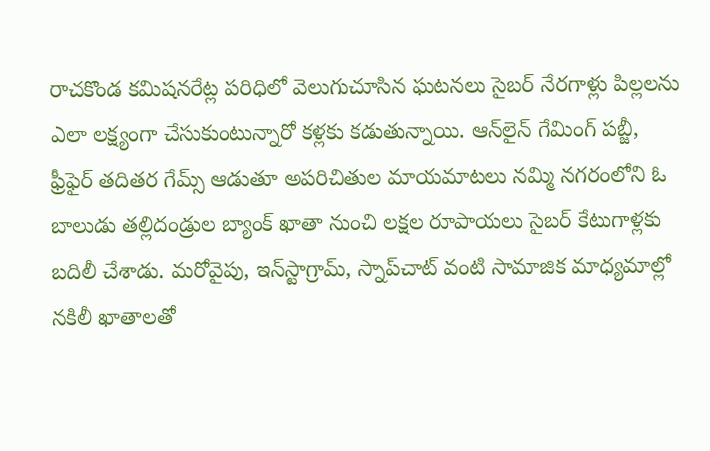రాచకొండ కమిషనరేట్ల పరిధిలో వెలుగుచూసిన ఘటనలు సైబర్‌ నేరగాళ్లు పిల్లలను ఎలా లక్ష్యంగా చేసుకుంటున్నారో కళ్లకు కడుతున్నాయి. ఆన్‌లైన్‌ గేమింగ్‌ పబ్జీ, ఫ్రీఫైర్‌ తదితర గేమ్స్‌ ఆడుతూ అపరిచితుల మాయమాటలు నమ్మి నగరంలోని ఓ బాలుడు తల్లిదండ్రుల బ్యాంక్‌ ఖాతా నుంచి లక్షల రూపాయలు సైబర్ కేటుగాళ్లకు బదిలీ చేశాడు. మరోవైపు, ఇన్‌స్టాగ్రామ్‌, స్నాప్‌చాట్‌ వంటి సామాజిక మాధ్యమాల్లో నకిలీ ఖాతాలతో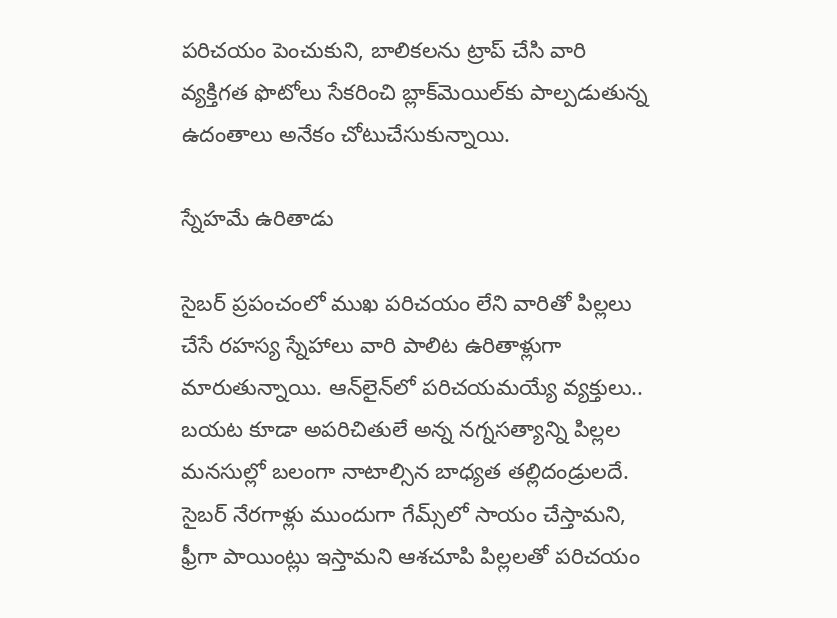పరిచయం పెంచుకుని, బాలికలను ట్రాప్‌ చేసి వారి వ్యక్తిగత ఫొటోలు సేకరించి బ్లాక్‌మెయిల్‌కు పాల్పడుతున్న ఉదంతాలు అనేకం చోటుచేసుకున్నాయి.

స్నేహమే ఉరితాడు

సైబర్‌ ప్రపంచంలో ముఖ పరిచయం లేని వారితో పిల్లలు చేసే రహస్య స్నేహాలు వారి పాలిట ఉరితాళ్లుగా మారుతున్నాయి. ఆన్‌లైన్‌లో పరిచయమయ్యే వ్యక్తులు.. బయట కూడా అపరిచితులే అన్న నగ్నసత్యాన్ని పిల్లల మనసుల్లో బలంగా నాటాల్సిన బాధ్యత తల్లిదండ్రులదే. సైబర్ నేరగాళ్లు ముందుగా గేమ్స్‌లో సాయం చేస్తామని, ఫ్రీగా పాయింట్లు ఇస్తామని ఆశచూపి పిల్లలతో పరిచయం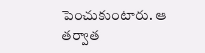పెంచుకుంటారు. ఆ తర్వాత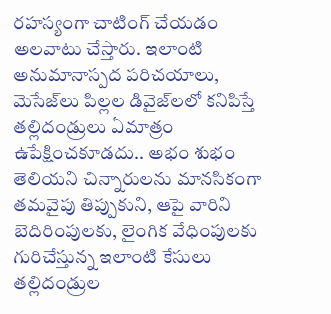రహస్యంగా చాటింగ్ చేయడం అలవాటు చేస్తారు. ఇలాంటి అనుమానాస్పద పరిచయాలు, మెసేజ్‌లు పిల్లల డివైజ్‌లలో కనిపిస్తే తల్లిదండ్రులు ఏమాత్రం ఉపేక్షించకూడదు.. అభం శుభం తెలియని చిన్నారులను మానసికంగా తమవైపు తిప్పుకుని, ఆపై వారిని బెదిరింపులకు, లైంగిక వేధింపులకు గురిచేస్తున్న ఇలాంటి కేసులు తల్లిదండ్రుల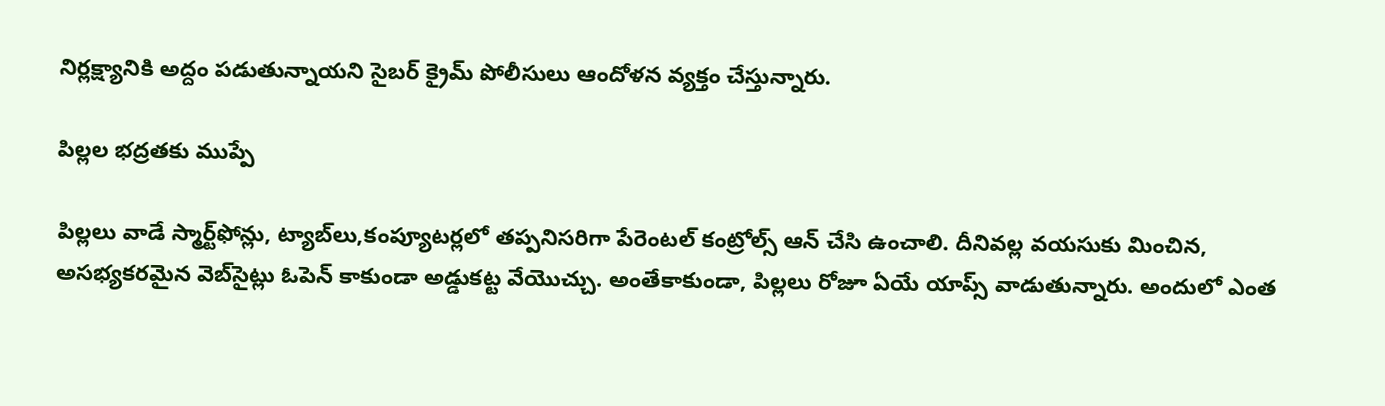నిర్లక్ష్యానికి అద్దం పడుతున్నాయని సైబర్‌ క్రైమ్‌ పోలీసులు ఆందోళన వ్యక్తం చేస్తున్నారు.

పిల్లల భద్రతకు ముప్పే

పిల్లలు వాడే స్మార్ట్‌ఫోన్లు, ట్యాబ్‌లు,కంప్యూటర్లలో తప్పనిసరిగా పేరెంటల్‌ కంట్రోల్స్ ఆన్‌ చేసి ఉంచాలి. దీనివల్ల వయసుకు మించిన, అసభ్యకరమైన వెబ్‌సైట్లు ఓపెన్ కాకుండా అడ్డుకట్ట వేయొచ్చు. అంతేకాకుండా, పిల్లలు రోజూ ఏయే యాప్స్ వాడుతున్నారు. అందులో ఎంత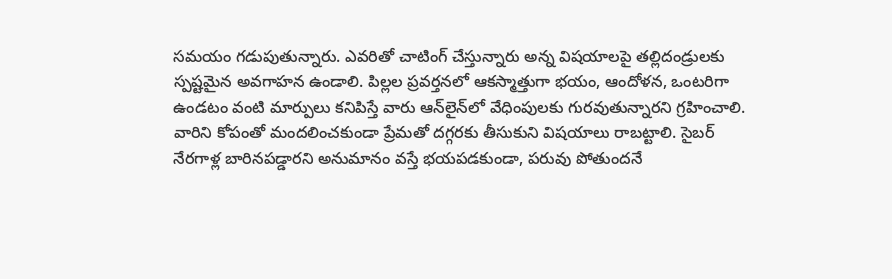సమయం గడుపుతున్నారు. ఎవరితో చాటింగ్ చేస్తున్నారు అన్న విషయాలపై తల్లిదండ్రులకు స్పష్టమైన అవగాహన ఉండాలి. పిల్లల ప్రవర్తనలో ఆకస్మాత్తుగా భయం, ఆందోళన, ఒంటరిగా ఉండటం వంటి మార్పులు కనిపిస్తే వారు ఆన్‌లైన్‌లో వేధింపులకు గురవుతున్నారని గ్రహించాలి. వారిని కోపంతో మందలించకుండా ప్రేమతో దగ్గరకు తీసుకుని విషయాలు రాబట్టాలి. సైబర్ నేరగాళ్ల బారినపడ్డారని అనుమానం వస్తే భయపడకుండా, పరువు పోతుందనే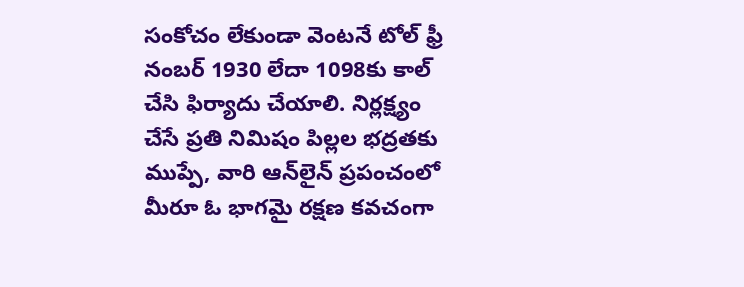సంకోచం లేకుండా వెంటనే టోల్ ఫ్రీ నంబర్ 1930 లేదా 1098కు కాల్ చేసి ఫిర్యాదు చేయాలి. నిర్లక్ష్యం చేసే ప్రతి నిమిషం పిల్లల భద్రతకు ముప్పే, వారి ఆన్‌లైన్ ప్రపంచంలో మీరూ ఓ భాగమై రక్షణ కవచంగా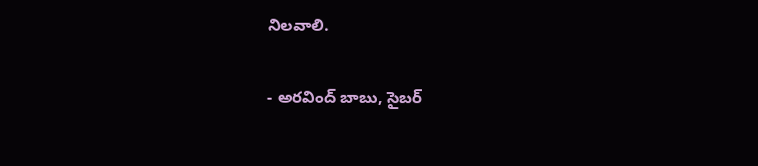నిలవాలి.

- అరవింద్ బాబు, సైబర్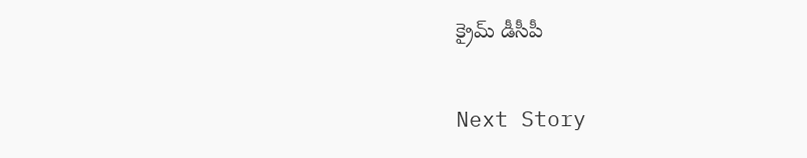క్రైమ్ డీసీపీ

Next Story